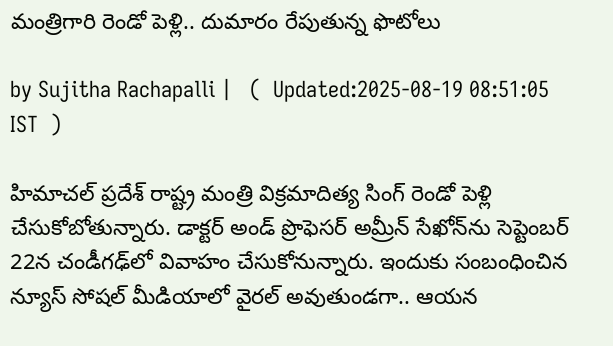మంత్రిగారి రెండో పెళ్లి.. దుమారం రేపుతున్న ఫొటోలు

by Sujitha Rachapalli |   (  Updated:2025-08-19 08:51:05  IST  )

హిమాచల్ ప్రదేశ్ రాష్ట్ర మంత్రి విక్రమాదిత్య సింగ్ రెండో పెళ్లి చేసుకోబోతున్నారు. డాక్టర్ అండ్ ప్రొఫెసర్ అమ్రీన్ సేఖోన్‌ను సెప్టెంబర్ 22న చండీగఢ్‌లో వివాహం చేసుకోనున్నారు. ఇందుకు సంబంధించిన న్యూస్ సోషల్ మీడియాలో వైరల్ అవుతుండగా.. ఆయన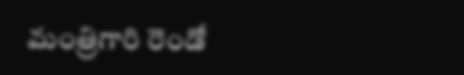మంత్రిగారి రెండో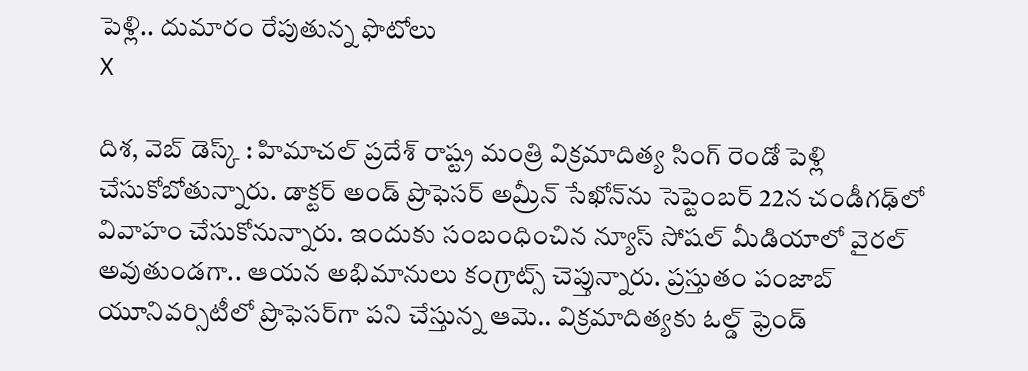పెళ్లి.. దుమారం రేపుతున్న ఫొటోలు
X

దిశ, వెబ్ డెస్క్ : హిమాచల్ ప్రదేశ్ రాష్ట్ర మంత్రి విక్రమాదిత్య సింగ్ రెండో పెళ్లి చేసుకోబోతున్నారు. డాక్టర్ అండ్ ప్రొఫెసర్ అమ్రీన్ సేఖోన్‌ను సెప్టెంబర్ 22న చండీగఢ్‌లో వివాహం చేసుకోనున్నారు. ఇందుకు సంబంధించిన న్యూస్ సోషల్ మీడియాలో వైరల్ అవుతుండగా.. ఆయన అభిమానులు కంగ్రాట్స్ చెప్తున్నారు. ప్రస్తుతం పంజాబ్ యూనివర్సిటీలో ప్రొఫెసర్‌గా పని చేస్తున్న ఆమె.. విక్రమాదిత్యకు ఓల్డ్ ఫ్రెండ్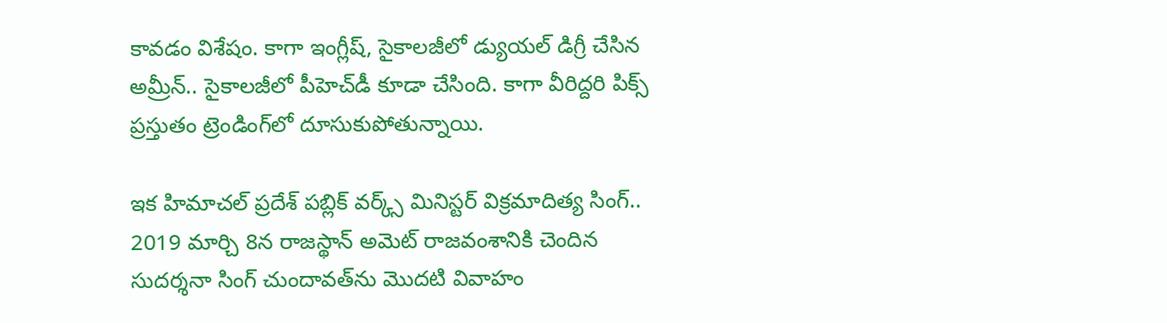కావడం విశేషం. కాగా ఇంగ్లీష్, సైకాలజీలో డ్యుయల్ డిగ్రీ చేసిన అమ్రీన్.. సైకాలజీలో పీహెచ్‌డీ కూడా చేసింది. కాగా వీరిద్దరి పిక్స్ ప్రస్తుతం ట్రెండింగ్‌లో దూసుకుపోతున్నాయి.

ఇక హిమాచల్ ప్రదేశ్ పబ్లిక్ వర్క్స్ మినిస్టర్ విక్రమాదిత్య సింగ్.. 2019 మార్చి 8న రాజస్థాన్ అమెట్ రాజవంశానికి చెందిన సుదర్శనా సింగ్ చుందావత్‌ను మొదటి వివాహం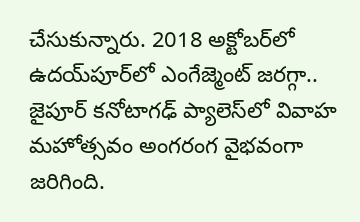చేసుకున్నారు. 2018 అక్టోబర్‌లో ఉదయ్‌పూర్‌లో ఎంగేజ్మెంట్ జరగ్గా.. జైపూర్ కనోటాగఢ్ ప్యాలెస్‌లో వివాహ మహోత్సవం అంగరంగ వైభవంగా జరిగింది.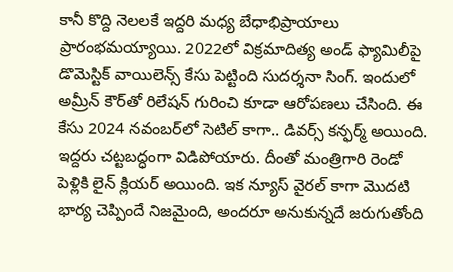కానీ కొద్ది నెలలకే ఇద్దరి మధ్య బేధాభిప్రాయాలు ప్రారంభమయ్యాయి. 2022లో విక్రమాదిత్య అండ్ ఫ్యామిలీపై డొమెస్టిక్ వాయిలెన్స్ కేసు పెట్టింది సుదర్శనా సింగ్. ఇందులో అమ్రీన్ కౌర్‌తో రిలేషన్ గురించి కూడా ఆరోపణలు చేసింది. ఈ కేసు 2024 నవంబర్‌లో సెటిల్ కాగా.. డివర్స్ కన్ఫర్మ్ అయింది. ఇద్దరు చట్టబద్ధంగా విడిపోయారు. దీంతో మంత్రిగారి రెండో పెళ్లికి లైన్ క్లియర్ అయింది. ఇక న్యూస్ వైరల్ కాగా మొదటి భార్య చెప్పిందే నిజమైంది, అందరూ అనుకున్నదే జరుగుతోంది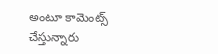అంటూ కామెంట్స్ చేస్తున్నారు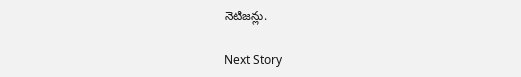నెటిజన్లు.

Next Story